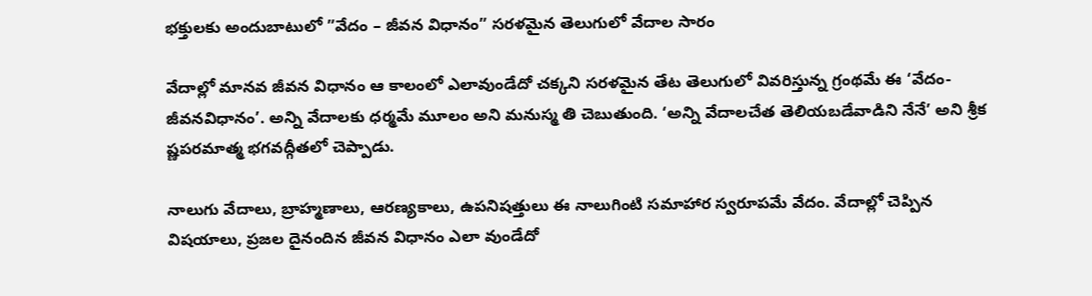భక్తులకు అందుబాటులో ”వేదం – జీవన విధానం” సరళమైన తెలుగులో వేదాల సారం

వేదాల్లో మానవ జీవన విధానం ఆ కాలంలో ఎలావుండేదో చక్కని సరళమైన తేట తెలుగులో వివరిస్తున్న గ్రంథమే ఈ ‘వేదం-జీవనవిధానం’. అన్ని వేదాలకు ధర్మమే మూలం అని మనుస్మ తి చెబుతుంది. ‘అన్ని వేదాలచేత తెలియబడేవాడిని నేనే’ అని శ్రీక ష్ణపరమాత్మ భగవద్గీతలో చెప్పాడు.

నాలుగు వేదాలు, బ్రాహ్మణాలు, ఆరణ్యకాలు, ఉపనిషత్తులు ఈ నాలుగింటి సమాహార స్వరూపమే వేదం. వేదాల్లో చెప్పిన విషయాలు, ప్రజల దైనందిన జీవన విధానం ఎలా వుండేదో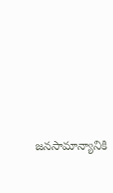జనసామాన్యానికి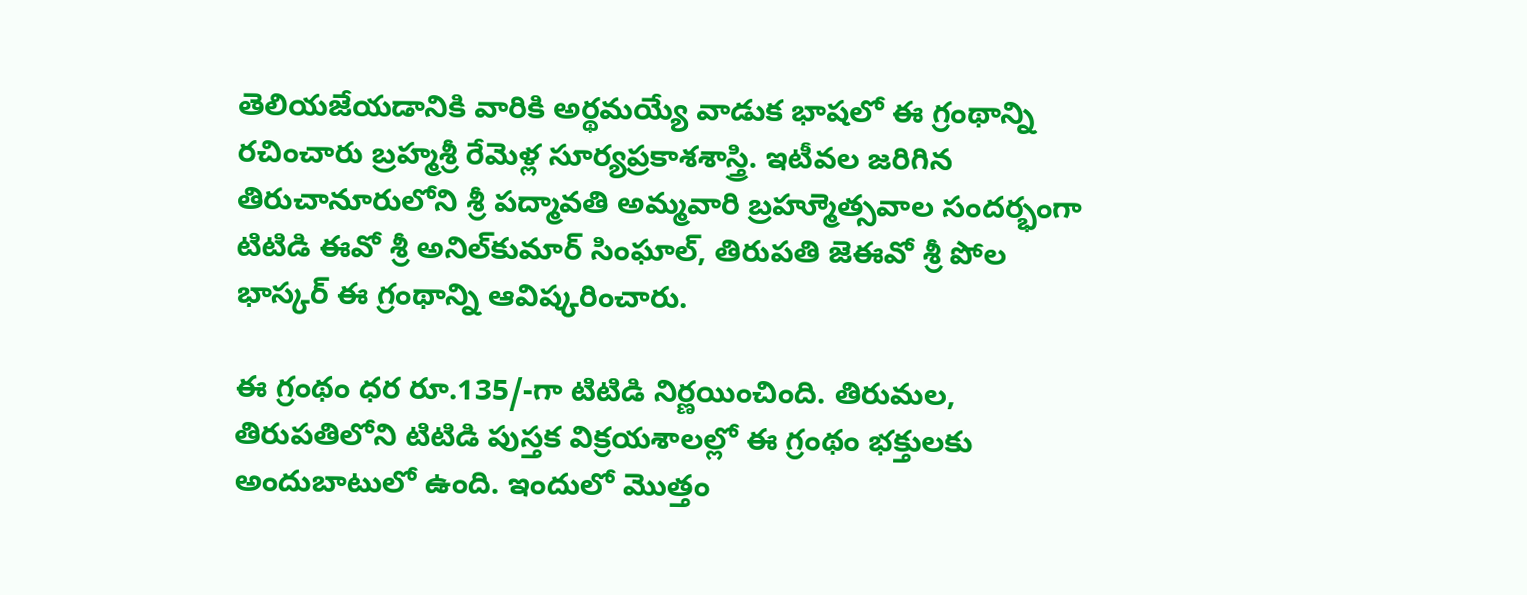తెలియజేయడానికి వారికి అర్థమయ్యే వాడుక భాషలో ఈ గ్రంథాన్ని రచించారు బ్రహ్మశ్రీ రేమెళ్ల సూర్యప్రకాశశాస్త్రి. ఇటీవల జరిగిన తిరుచానూరులోని శ్రీ పద్మావతి అమ్మవారి బ్రహ్మూెత్సవాల సందర్భంగా టిటిడి ఈవో శ్రీ అనిల్‌కుమార్‌ సింఘాల్‌, తిరుపతి జెఈవో శ్రీ పోల భాస్కర్‌ ఈ గ్రంథాన్ని ఆవిష్కరించారు.

ఈ గ్రంథం ధర రూ.135/-గా టిటిడి నిర్ణయించింది. తిరుమల, తిరుపతిలోని టిటిడి పుస్తక విక్రయశాలల్లో ఈ గ్రంథం భక్తులకు అందుబాటులో ఉంది. ఇందులో మొత్తం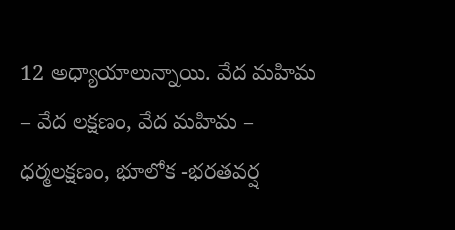12 అధ్యాయాలున్నాయి. వేద మహిమ – వేద లక్షణం, వేద మహిమ – ధర్మలక్షణం, భూలోక -భరతవర్ష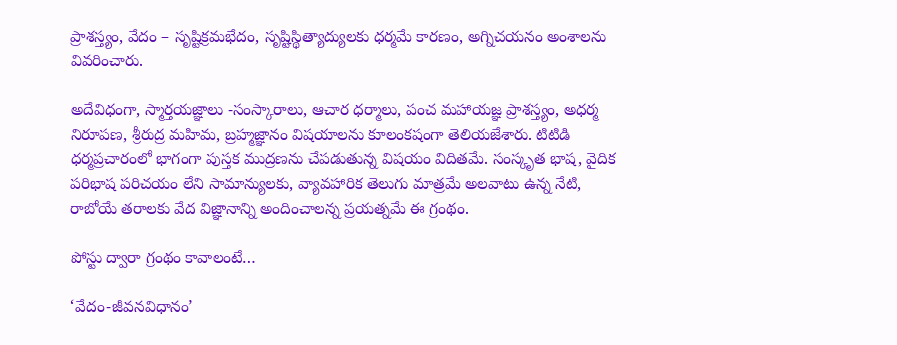ప్రాశస్త్యం, వేదం – సృష్టిక్రమభేదం, సృష్టిస్థిత్యాద్యులకు ధర్మమే కారణం, అగ్నిచయనం అంశాలను వివరించారు.

అదేవిధంగా, స్మార్తయజ్ఞాలు -సంస్కారాలు, ఆచార ధర్మాలు, పంచ మహాయజ్ఞ ప్రాశస్త్యం, అధర్మ నిరూపణ, శ్రీరుద్ర మహిమ, బ్రహ్మజ్ఞానం విషయాలను కూలంకషంగా తెలియజేశారు. టిటిడి ధర్మప్రచారంలో భాగంగా పుస్తక ముద్రణను చేపడుతున్న విషయం విదితమే. సంస్కృత భాష, వైదిక పరిభాష పరిచయం లేని సామాన్యులకు, వ్యావహారిక తెలుగు మాత్రమే అలవాటు ఉన్న నేటి, రాబోయే తరాలకు వేద విజ్ఞానాన్ని అందించాలన్న ప్రయత్నమే ఈ గ్రంథం.

పోస్టు ద్వారా గ్రంథం కావాలంటే…

‘వేదం-జీవనవిధానం’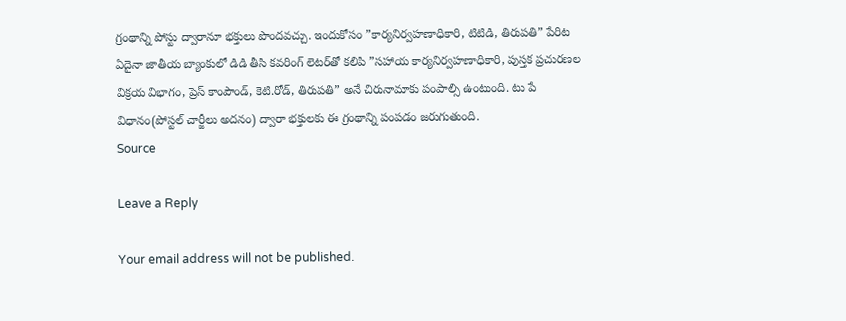గ్రంథాన్ని పోస్టు ద్వారానూ భక్తులు పొందవచ్చు. ఇందుకోసం ”కార్యనిర్వహణాధికారి, టిటిడి, తిరుపతి” పేరిట ఏదైనా జాతీయ బ్యాంకులో డిడి తీసి కవరింగ్‌ లెటర్‌తో కలిపి ”సహాయ కార్యనిర్వహణాధికారి, పుస్తక ప్రచురణల విక్రయ విభాగం, ప్రెస్‌ కాంపౌండ్‌, కెటి.రోడ్‌, తిరుపతి” అనే చిరునామాకు పంపాల్సి ఉంటుంది. టు పే విధానం(పోస్టల్‌ చార్జీలు అదనం) ద్వారా భక్తులకు ఈ గ్రంథాన్ని పంపడం జరుగుతుంది.
Source

Leave a Reply

Your email address will not be published.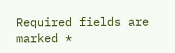Required fields are marked *